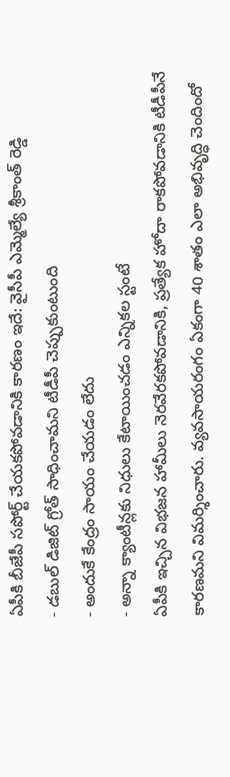ఏపీకి బీజేపీ సపోర్ట్ చేయకపోవడానికి కారణం ఇదే: వైసీపీ ఎమ్మెల్యే శ్రీకాంత్ రెడ్డి
- డబుల్ డిజిట్ గ్రోత్ సాధించామని టీడీపీ చెప్పుకుంటుంది
- అందుకే కేంద్రం సాయం చేయడం లేదు
- అన్నా క్యాంటీన్లకు నిధులు కేటాయించడం ఎన్నికల స్టంటే
ఏపీకి ఇచ్చిన విభజన హామీలు నెరవేరకపోవడానికి, ప్రత్యేక హోదా రాకపోవడానికి టీడీపీనే కారణమని విమర్శించారు. వ్యవసాయరంగం ఏకంగా 40 శాతం ఎలా అభివృద్ధి చెందిందో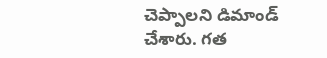చెప్పాలని డిమాండ్ చేశారు. గత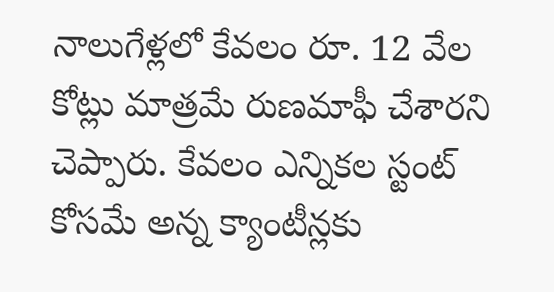నాలుగేళ్లలో కేవలం రూ. 12 వేల కోట్లు మాత్రమే రుణమాఫీ చేశారని చెప్పారు. కేవలం ఎన్నికల స్టంట్ కోసమే అన్న క్యాంటీన్లకు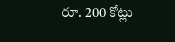రూ. 200 కోట్లు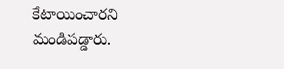కేటాయించారని మండిపడ్డారు.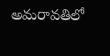అమరావతిలో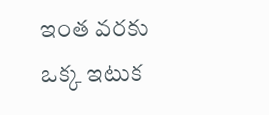ఇంత వరకు ఒక్క ఇటుక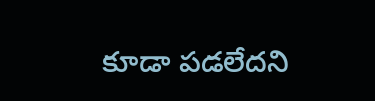కూడా పడలేదని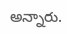అన్నారు.